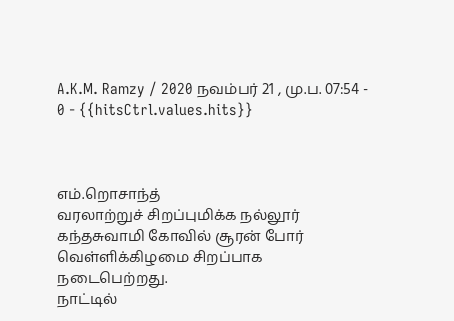A.K.M. Ramzy / 2020 நவம்பர் 21 , மு.ப. 07:54 - 0 - {{hitsCtrl.values.hits}}



எம்.றொசாந்த்
வரலாற்றுச் சிறப்புமிக்க நல்லூர் கந்தசுவாமி கோவில் சூரன் போர் வெள்ளிக்கிழமை சிறப்பாக நடைபெற்றது.
நாட்டில்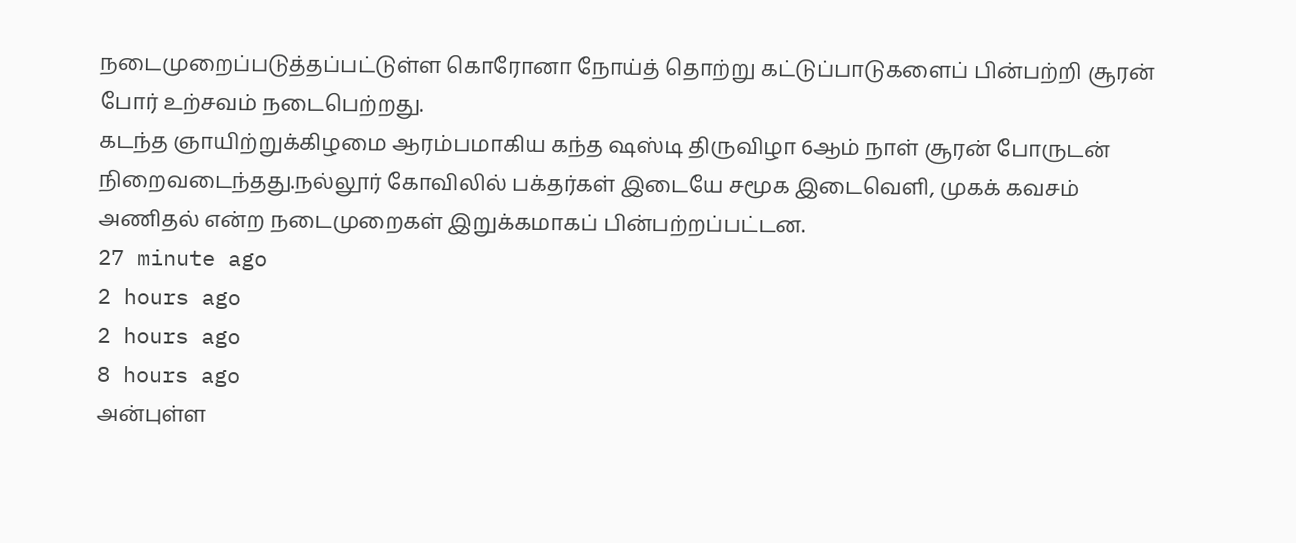நடைமுறைப்படுத்தப்பட்டுள்ள கொரோனா நோய்த் தொற்று கட்டுப்பாடுகளைப் பின்பற்றி சூரன் போர் உற்சவம் நடைபெற்றது.
கடந்த ஞாயிற்றுக்கிழமை ஆரம்பமாகிய கந்த ஷஸ்டி திருவிழா 6ஆம் நாள் சூரன் போருடன் நிறைவடைந்தது.நல்லூர் கோவிலில் பக்தர்கள் இடையே சமூக இடைவெளி, முகக் கவசம் அணிதல் என்ற நடைமுறைகள் இறுக்கமாகப் பின்பற்றப்பட்டன.
27 minute ago
2 hours ago
2 hours ago
8 hours ago
அன்புள்ள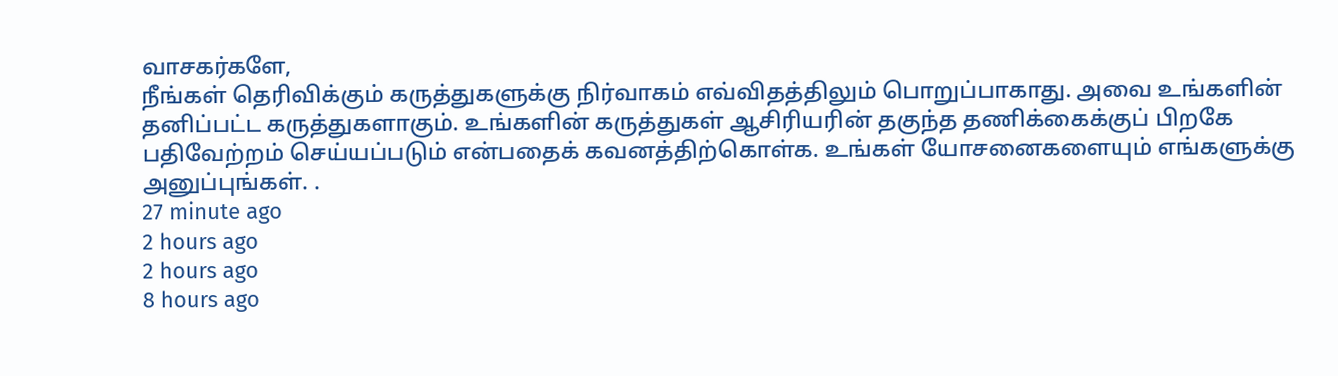வாசகர்களே,
நீங்கள் தெரிவிக்கும் கருத்துகளுக்கு நிர்வாகம் எவ்விதத்திலும் பொறுப்பாகாது. அவை உங்களின் தனிப்பட்ட கருத்துகளாகும். உங்களின் கருத்துகள் ஆசிரியரின் தகுந்த தணிக்கைக்குப் பிறகே பதிவேற்றம் செய்யப்படும் என்பதைக் கவனத்திற்கொள்க. உங்கள் யோசனைகளையும் எங்களுக்கு அனுப்புங்கள். .
27 minute ago
2 hours ago
2 hours ago
8 hours ago